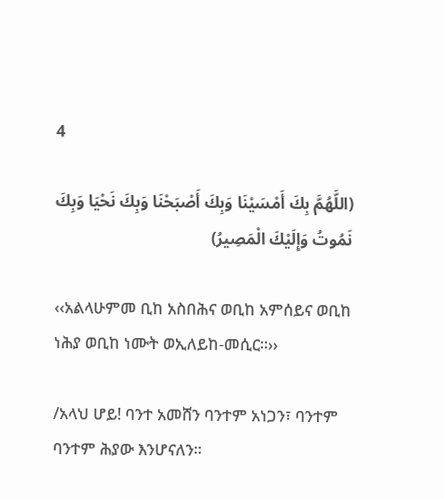4

(اللَّهُمَّ بِكَ أَمْسَيْنَا وَبِكَ أَصْبَحْنَا وَبِكَ نَحْيَا وَبِكَ نَمُوتُ وَإِلَيْكَ الْمَصِيرُ)

‹‹አልላሁምመ ቢከ አስበሕና ወቢከ አምሰይና ወቢከ ነሕያ ወቢከ ነሙት ወኢለይከ-መሲር፡፡››

/አላህ ሆይ! ባንተ አመሸን ባንተም አነጋን፣ ባንተም ባንተም ሕያው እንሆናለን፡፡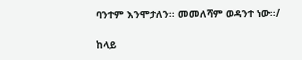ባንተም እንሞታለን፡፡ መመለሻም ወዳንተ ነው፡፡/

ከላይ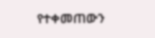የተቀመጠውን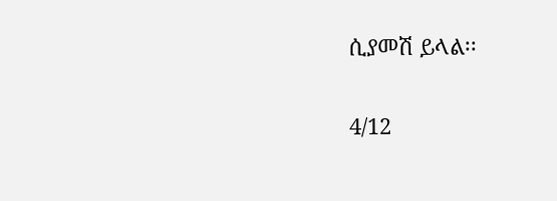ሲያመሽ ይላል፡፡

4/12